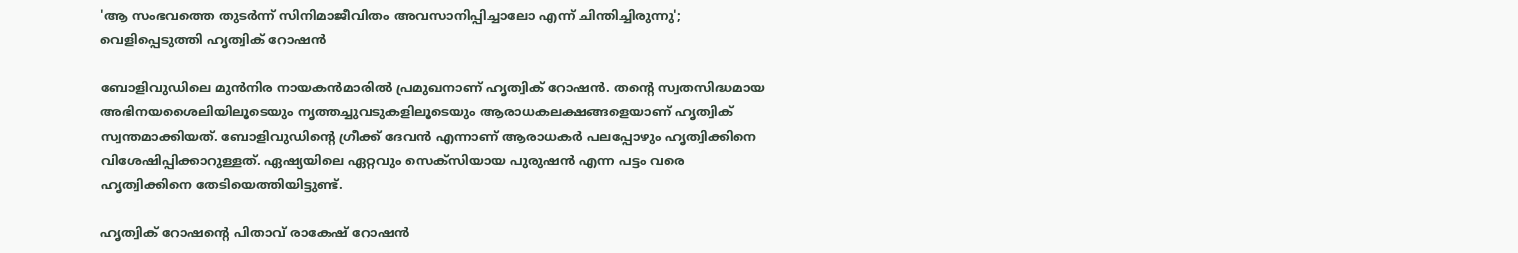'ആ സംഭവത്തെ തുടര്‍ന്ന് സിനിമാജീവിതം അവസാനിപ്പിച്ചാലോ എന്ന് ചിന്തിച്ചിരുന്നു'; വെളിപ്പെടുത്തി ഹൃത്വിക് റോഷന്‍

ബോളിവുഡിലെ മുന്‍നിര നായകന്‍മാരില്‍ പ്രമുഖനാണ് ഹൃത്വിക് റോഷന്‍. തന്റെ സ്വതസിദ്ധമായ അഭിനയശൈലിയിലൂടെയും നൃത്തച്ചുവടുകളിലൂടെയും ആരാധകലക്ഷങ്ങളെയാണ് ഹൃത്വിക് സ്വന്തമാക്കിയത്. ബോളിവുഡിന്റെ ഗ്രീക്ക് ദേവന്‍ എന്നാണ് ആരാധകര്‍ പലപ്പോഴും ഹൃത്വിക്കിനെ വിശേഷിപ്പിക്കാറുള്ളത്. ഏഷ്യയിലെ ഏറ്റവും സെക്‌സിയായ പുരുഷന്‍ എന്ന പട്ടം വരെ ഹൃത്വിക്കിനെ തേടിയെത്തിയിട്ടുണ്ട്.

ഹൃത്വിക് റോഷന്റെ പിതാവ് രാകേഷ് റോഷന്‍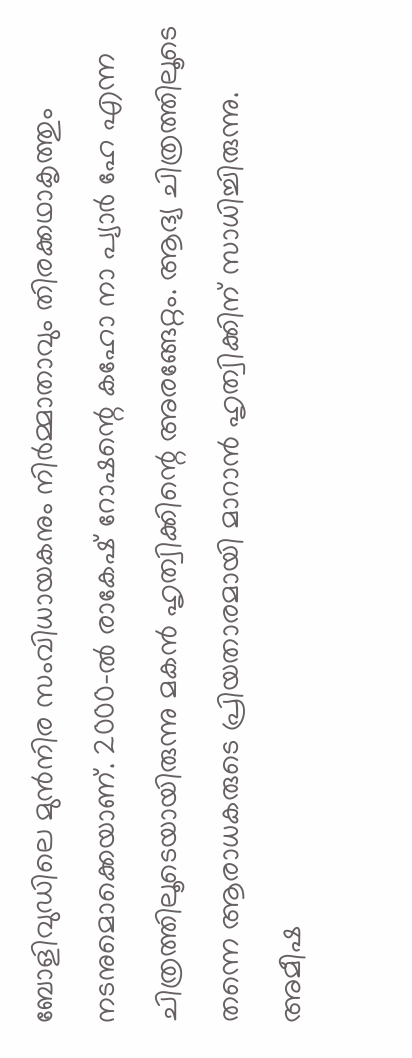ബോളിവുഡിലെ മുന്‍നിര സംവിധായകനും നിര്‍മ്മാതാവും തിരക്കഥാകൃത്തും നടനുമൊക്കെയാണ്. 2000-ല്‍ രാകേഷ് റോഷന്റെ കഹോ നാ പ്യാര്‍ ഹേ എന്ന ചിത്രത്തിലൂടെയായിരുന്നു മകന്‍ ഹൃത്വിക്കിന്റെ അരങ്ങേറ്റം. ആദ്യ ചിത്രത്തിലൂടെ തന്നെ ആരാധകരുടെ പ്രിയതാരമായി മാറാന്‍ ഹൃത്വിക്കിന് സാധിച്ചിരുന്നു. അമീഷ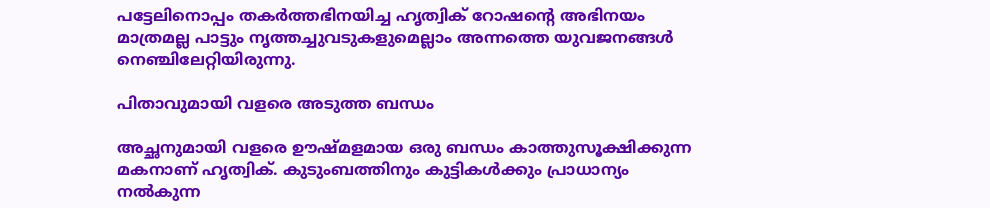പട്ടേലിനൊപ്പം തകര്‍ത്തഭിനയിച്ച ഹൃത്വിക് റോഷന്റെ അഭിനയം മാത്രമല്ല പാട്ടും നൃത്തച്ചുവടുകളുമെല്ലാം അന്നത്തെ യുവജനങ്ങള്‍ നെഞ്ചിലേറ്റിയിരുന്നു.

പിതാവുമായി വളരെ അടുത്ത ബന്ധം

അച്ഛനുമായി വളരെ ഊഷ്മളമായ ഒരു ബന്ധം കാത്തുസൂക്ഷിക്കുന്ന മകനാണ് ഹൃത്വിക്. കുടുംബത്തിനും കുട്ടികള്‍ക്കും പ്രാധാന്യം നല്‍കുന്ന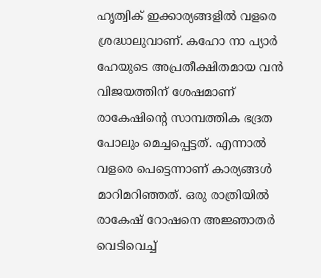ഹൃത്വിക് ഇക്കാര്യങ്ങളില്‍ വളരെ ശ്രദ്ധാലുവാണ്. കഹോ നാ പ്യാര്‍ ഹേയുടെ അപ്രതീക്ഷിതമായ വന്‍ വിജയത്തിന് ശേഷമാണ് രാകേഷിന്റെ സാമ്പത്തിക ഭദ്രത പോലും മെച്ചപ്പെട്ടത്. എന്നാല്‍ വളരെ പെട്ടെന്നാണ് കാര്യങ്ങള്‍ മാറിമറിഞ്ഞത്. ഒരു രാത്രിയില്‍ രാകേഷ് റോഷനെ അജ്ഞാതര്‍ വെടിവെച്ച്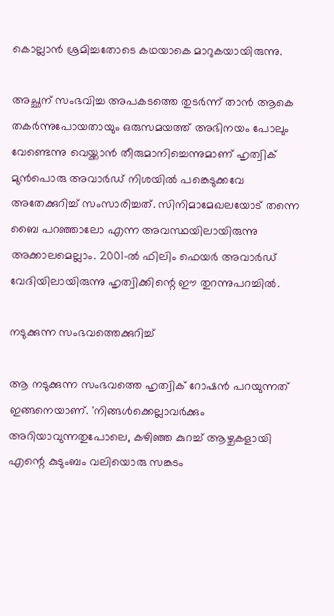കൊല്ലാന്‍ ശ്രമിച്ചതോടെ കഥയാകെ മാറുകയായിരുന്നു.

അച്ഛന് സംഭവിച്ച അപകടത്തെ തുടര്‍ന്ന് താന്‍ ആകെ തകര്‍ന്നുപോയതായും ഒരുസമയത്ത് അഭിനയം പോലും വേണ്ടെന്നു വെയ്ക്കാന്‍ തീരുമാനിച്ചെന്നുമാണ് ഹൃത്വിക് മുന്‍പൊരു അവാര്‍ഡ് നിശയില്‍ പങ്കെടുക്കവേ അതേക്കുറിച്ച് സംസാരിച്ചത്. സിനിമാമേഖലയോട് തന്നെ ബൈ പറഞ്ഞാലോ എന്ന അവസ്ഥയിലായിരുന്നു അക്കാലമെല്ലാം. 2001-ല്‍ ഫിലിം ഫെയര്‍ അവാര്‍ഡ് വേദിയിലായിരുന്നു ഹൃത്വിക്കിന്റെ ഈ തുറന്നുപറച്ചില്‍.

നടുക്കുന്ന സംഭവത്തെക്കുറിച്ച്

ആ നടുക്കുന്ന സംഭവത്തെ ഹൃത്വിക് റോഷന്‍ പറയുന്നത് ഇങ്ങനെയാണ്. 'നിങ്ങള്‍ക്കെല്ലാവര്‍ക്കും അറിയാവുന്നതുപോലെ, കഴിഞ്ഞ കുറച്ച് ആഴ്ചകളായി എന്റെ കുടുംബം വലിയൊരു സങ്കടം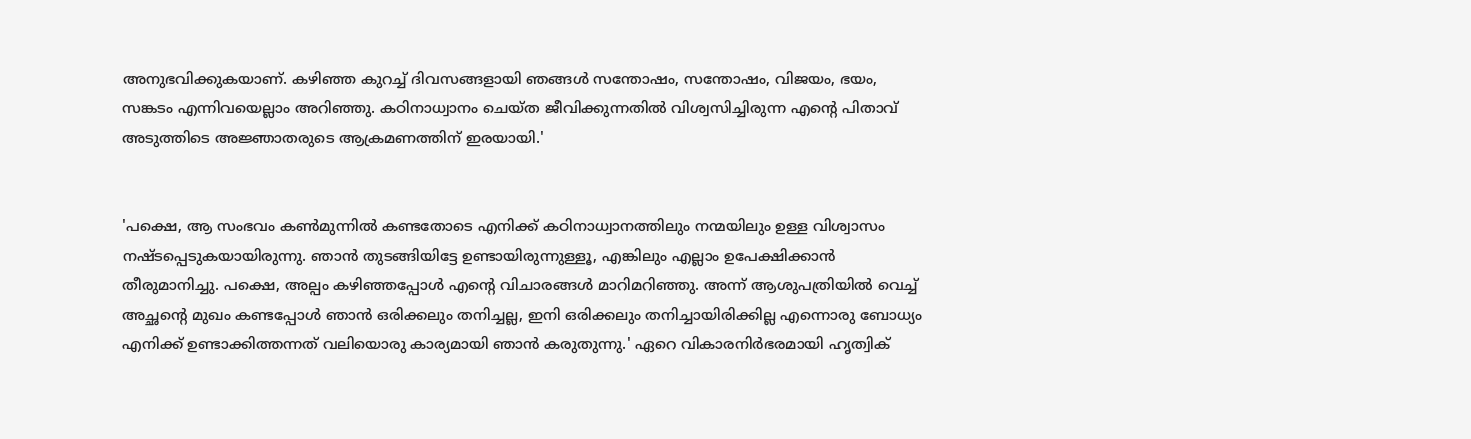അനുഭവിക്കുകയാണ്. കഴിഞ്ഞ കുറച്ച് ദിവസങ്ങളായി ഞങ്ങള്‍ സന്തോഷം, സന്തോഷം, വിജയം, ഭയം, സങ്കടം എന്നിവയെല്ലാം അറിഞ്ഞു. കഠിനാധ്വാനം ചെയ്ത ജീവിക്കുന്നതില്‍ വിശ്വസിച്ചിരുന്ന എന്റെ പിതാവ് അടുത്തിടെ അജ്ഞാതരുടെ ആക്രമണത്തിന് ഇരയായി.'


'പക്ഷെ, ആ സംഭവം കണ്‍മുന്നില്‍ കണ്ടതോടെ എനിക്ക് കഠിനാധ്വാനത്തിലും നന്മയിലും ഉള്ള വിശ്വാസം നഷ്ടപ്പെടുകയായിരുന്നു. ഞാന്‍ തുടങ്ങിയിട്ടേ ഉണ്ടായിരുന്നുള്ളൂ, എങ്കിലും എല്ലാം ഉപേക്ഷിക്കാന്‍ തീരുമാനിച്ചു. പക്ഷെ, അല്പം കഴിഞ്ഞപ്പോള്‍ എന്റെ വിചാരങ്ങള്‍ മാറിമറിഞ്ഞു. അന്ന് ആശുപത്രിയില്‍ വെച്ച് അച്ഛന്റെ മുഖം കണ്ടപ്പോള്‍ ഞാന്‍ ഒരിക്കലും തനിച്ചല്ല, ഇനി ഒരിക്കലും തനിച്ചായിരിക്കില്ല എന്നൊരു ബോധ്യം എനിക്ക് ഉണ്ടാക്കിത്തന്നത് വലിയൊരു കാര്യമായി ഞാന്‍ കരുതുന്നു.' ഏറെ വികാരനിര്‍ഭരമായി ഹൃത്വിക്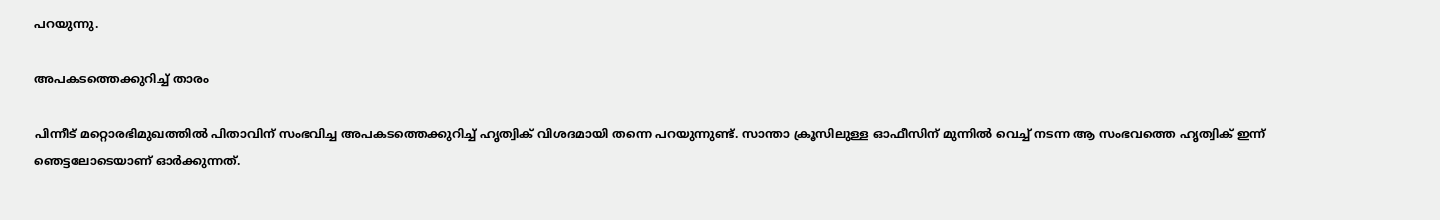പറയുന്നു.

അപകടത്തെക്കുറിച്ച് താരം

പിന്നീട് മറ്റൊരഭിമുഖത്തില്‍ പിതാവിന് സംഭവിച്ച അപകടത്തെക്കുറിച്ച് ഹൃത്വിക് വിശദമായി തന്നെ പറയുന്നുണ്ട്. സാന്താ ക്രൂസിലുള്ള ഓഫീസിന് മുന്നില്‍ വെച്ച് നടന്ന ആ സംഭവത്തെ ഹൃത്വിക് ഇന്ന് ഞെട്ടലോടെയാണ് ഓര്‍ക്കുന്നത്.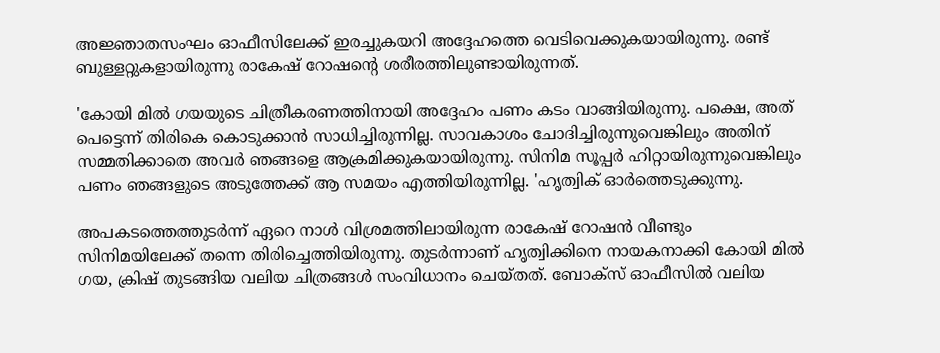അജ്ഞാതസംഘം ഓഫീസിലേക്ക് ഇരച്ചുകയറി അദ്ദേഹത്തെ വെടിവെക്കുകയായിരുന്നു. രണ്ട് ബുള്ളറ്റുകളായിരുന്നു രാകേഷ് റോഷന്റെ ശരീരത്തിലുണ്ടായിരുന്നത്.

'കോയി മില്‍ ഗയയുടെ ചിത്രീകരണത്തിനായി അദ്ദേഹം പണം കടം വാങ്ങിയിരുന്നു. പക്ഷെ, അത് പെട്ടെന്ന് തിരികെ കൊടുക്കാന്‍ സാധിച്ചിരുന്നില്ല. സാവകാശം ചോദിച്ചിരുന്നുവെങ്കിലും അതിന് സമ്മതിക്കാതെ അവര്‍ ഞങ്ങളെ ആക്രമിക്കുകയായിരുന്നു. സിനിമ സൂപ്പര്‍ ഹിറ്റായിരുന്നുവെങ്കിലും പണം ഞങ്ങളുടെ അടുത്തേക്ക് ആ സമയം എത്തിയിരുന്നില്ല. 'ഹൃത്വിക് ഓര്‍ത്തെടുക്കുന്നു.

അപകടത്തെത്തുടര്‍ന്ന് ഏറെ നാള്‍ വിശ്രമത്തിലായിരുന്ന രാകേഷ് റോഷന്‍ വീണ്ടും സിനിമയിലേക്ക് തന്നെ തിരിച്ചെത്തിയിരുന്നു. തുടര്‍ന്നാണ് ഹൃത്വിക്കിനെ നായകനാക്കി കോയി മില്‍ ഗയ, ക്രിഷ് തുടങ്ങിയ വലിയ ചിത്രങ്ങള്‍ സംവിധാനം ചെയ്തത്. ബോക്‌സ് ഓഫീസില്‍ വലിയ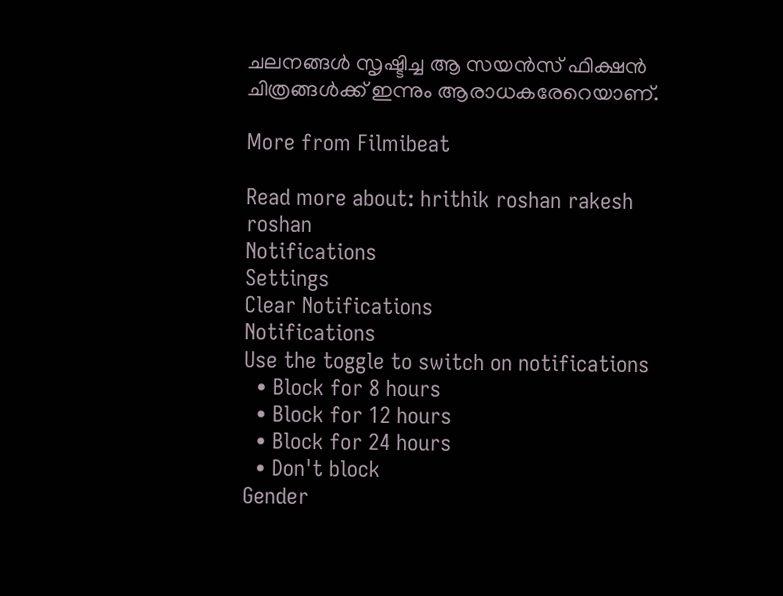ചലനങ്ങള്‍ സൃഷ്ടിച്ച ആ സയന്‍സ് ഫിക്ഷന്‍ ചിത്രങ്ങള്‍ക്ക് ഇന്നും ആരാധകരേറെയാണ്.

More from Filmibeat

Read more about: hrithik roshan rakesh roshan
Notifications
Settings
Clear Notifications
Notifications
Use the toggle to switch on notifications
  • Block for 8 hours
  • Block for 12 hours
  • Block for 24 hours
  • Don't block
Gender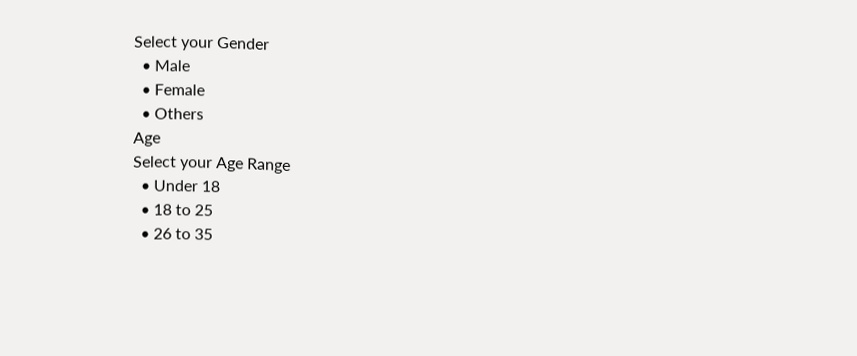Select your Gender
  • Male
  • Female
  • Others
Age
Select your Age Range
  • Under 18
  • 18 to 25
  • 26 to 35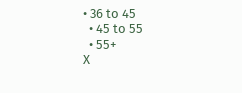• 36 to 45
  • 45 to 55
  • 55+
X